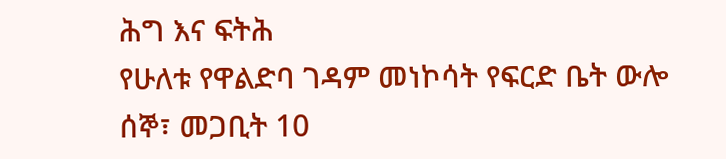ሕግ እና ፍትሕ
የሁለቱ የዋልድባ ገዳም መነኮሳት የፍርድ ቤት ውሎ
ሰኞ፣ መጋቢት 10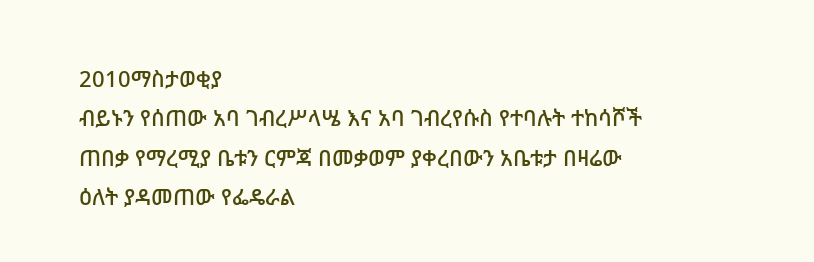2010ማስታወቂያ
ብይኑን የሰጠው አባ ገብረሥላሤ እና አባ ገብረየሱስ የተባሉት ተከሳሾች ጠበቃ የማረሚያ ቤቱን ርምጃ በመቃወም ያቀረበውን አቤቱታ በዛሬው ዕለት ያዳመጠው የፌዴራል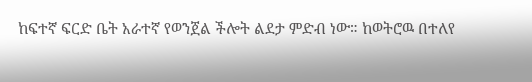ከፍተኛ ፍርድ ቤት አራተኛ የወንጀል ችሎት ልደታ ምድብ ነው። ከወትሮዉ በተለየ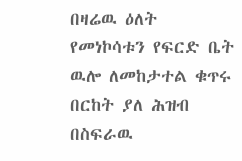በዛሬዉ ዕለት የመነኮሳቱን የፍርድ ቤት ዉሎ ለመከታተል ቁጥሩ በርከት ያለ ሕዝብ በስፍራዉ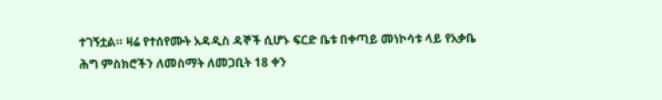ተገኝቷል። ዛሬ የተሰየሙት አዳዲስ ዳኞች ሲሆኑ ፍርድ ቤቱ በቀጣይ መነኮሳቱ ላይ የአቃቤ ሕግ ምስክሮችን ለመስማት ለመጋቢት 18 ቀን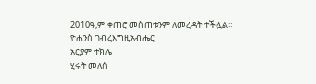2010ዓ,ም ቀጠሮ መስጠቱንም ለመረዳት ተችሏል።
ዮሐንስ ገብረእግዚአብሔር
አርያም ተክሌ
ሂሩት መለሰ